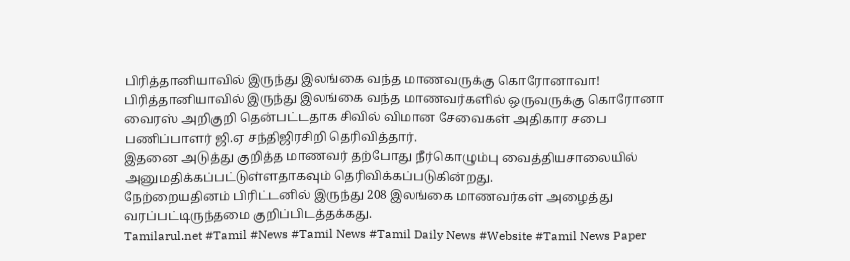பிரித்தானியாவில் இருந்து இலங்கை வந்த மாணவருக்கு கொரோனாவா!
பிரித்தானியாவில் இருந்து இலங்கை வந்த மாணவர்களில் ஒருவருக்கு கொரோனா வைரஸ் அறிகுறி தென்பட்டதாக சிவில் விமான சேவைகள் அதிகார சபை பணிப்பாளர் ஜி.ஏ சந்திஜிரசிறி தெரிவித்தார்.
இதனை அடுத்து குறித்த மாணவர் தற்போது நீர்கொழும்பு வைத்தியசாலையில் அனுமதிக்கப்பட்டுள்ளதாகவும் தெரிவிக்கப்படுகின்றது.
நேற்றையதினம் பிரிட்டனில் இருந்து 208 இலங்கை மாணவர்கள் அழைத்து வரப்பட்டிருந்தமை குறிப்பிடத்தக்கது.
Tamilarul.net #Tamil #News #Tamil News #Tamil Daily News #Website #Tamil News Paper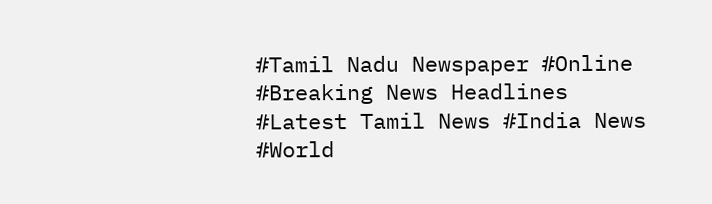#Tamil Nadu Newspaper #Online #Breaking News Headlines #Latest Tamil News #India News #World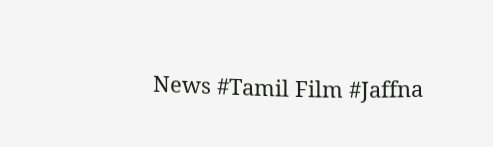News #Tamil Film #Jaffna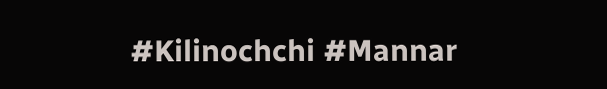#Kilinochchi #Mannar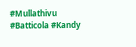#Mullathivu #Batticola #Kandy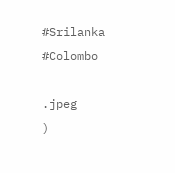#Srilanka #Colombo

.jpeg
)